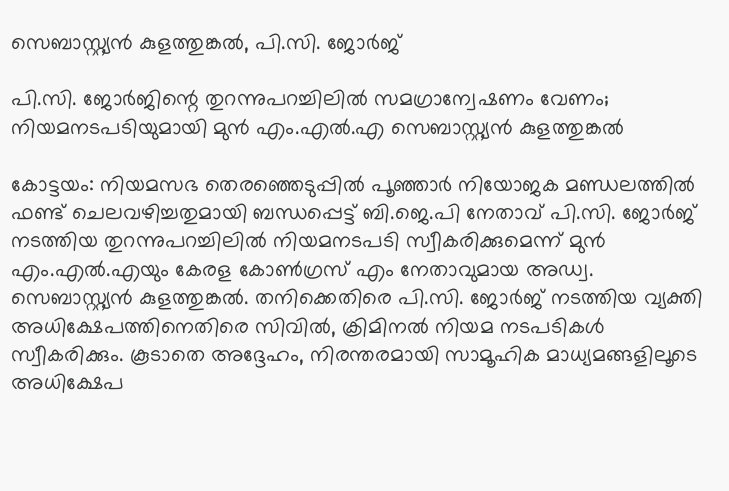സെബാസ്റ്റ്യൻ കുളത്തുങ്കൽ, പി.സി. ജോർജ്

പി.സി. ജോര്‍ജിന്റെ തുറന്നുപറച്ചിലില്‍ സമഗ്രാന്വേഷണം വേണം; നിയമനടപടിയുമായി മുൻ എം.എൽ.എ സെബാസ്റ്റ്യന്‍ കുളത്തുങ്കല്‍

കോട്ടയം: നിയമസഭ തെരഞ്ഞെടുപ്പില്‍ പൂഞ്ഞാര്‍ നിയോജക മണ്ഡലത്തില്‍ ഫണ്ട് ചെലവഴിച്ചതുമായി ബന്ധപ്പെട്ട് ബി.ജെ.പി നേതാവ് പി.സി. ജോര്‍ജ് നടത്തിയ തുറന്നുപറച്ചിലില്‍ നിയമനടപടി സ്വീകരിക്കുമെന്ന് മുൻ എം.എൽ.എയും കേരള കോൺഗ്രസ് എം നേതാവുമായ അഡ്വ. സെബാസ്റ്റ്യന്‍ കുളത്തുങ്കല്‍. തനിക്കെതിരെ പി.സി. ജോര്‍ജ് നടത്തിയ വ്യക്തി അധിക്ഷേപത്തിനെതിരെ സിവില്‍, ക്രിമിനല്‍ നിയമ നടപടികള്‍ സ്വീകരിക്കും. കൂടാതെ അദ്ദേഹം, നിരന്തരമായി സാമൂഹിക മാധ്യമങ്ങളിലൂടെ അധിക്ഷേപ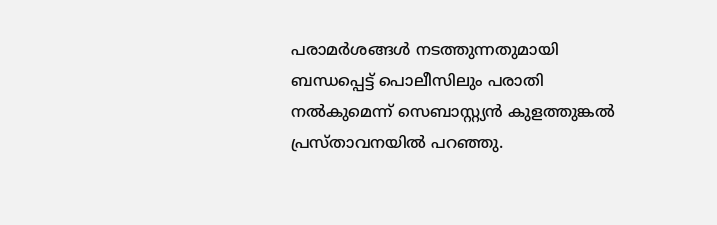പരാമര്‍ശങ്ങള്‍ നടത്തുന്നതുമായി ബന്ധപ്പെട്ട് പൊലീസിലും പരാതി നല്‍കുമെന്ന് സെബാസ്റ്റ്യന്‍ കുളത്തുങ്കല്‍ പ്രസ്താവനയില്‍ പറഞ്ഞു.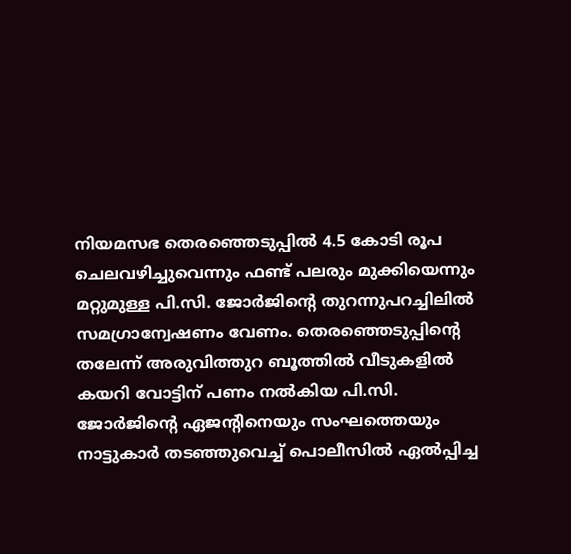നിയമസഭ തെരഞ്ഞെടുപ്പിൽ 4.5 കോടി രൂപ ചെലവഴിച്ചുവെന്നും ഫണ്ട് പലരും മുക്കിയെന്നും മറ്റുമുള്ള പി.സി. ജോര്‍ജിന്റെ തുറന്നുപറച്ചിലില്‍ സമഗ്രാന്വേഷണം വേണം. തെരഞ്ഞെടുപ്പിന്റെ തലേന്ന് അരുവിത്തുറ ബൂത്തില്‍ വീടുകളില്‍ കയറി വോട്ടിന് പണം നല്‍കിയ പി.സി. ജോര്‍ജിന്റെ ഏജന്റിനെയും സംഘത്തെയും നാട്ടുകാര്‍ തടഞ്ഞുവെച്ച് പൊലീസിൽ ഏൽപ്പിച്ച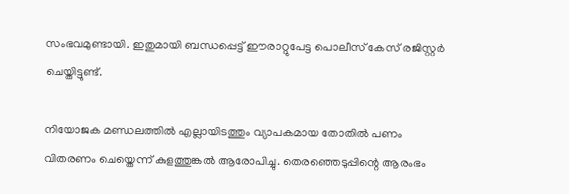സംഭവമുണ്ടായി. ഇതുമായി ബന്ധപ്പെട്ട് ഈരാറ്റുപേട്ട പൊലീസ് കേസ് രജിസ്റ്റര്‍ ചെയ്തിട്ടുണ്ട്.

നിയോജക മണ്ഡലത്തില്‍ എല്ലായിടത്തും വ്യാപകമായ തോതില്‍ പണം വിതരണം ചെയ്തെന്ന് കുളത്തുങ്കൽ ആരോപിച്ചു. തെരഞ്ഞെടുപ്പിന്റെ ആരംഭം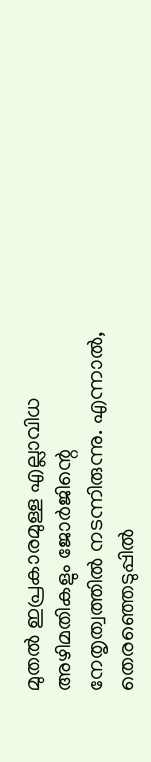മുതല്‍ ഇപ്രകാരമുള്ള എല്ലാവിധ അഴിമതികളും ജോര്‍ജിന്റെ നേതൃത്വത്തില്‍ നടന്നിരുന്നു. എന്നാൽ, തെരഞ്ഞെടുപ്പില്‍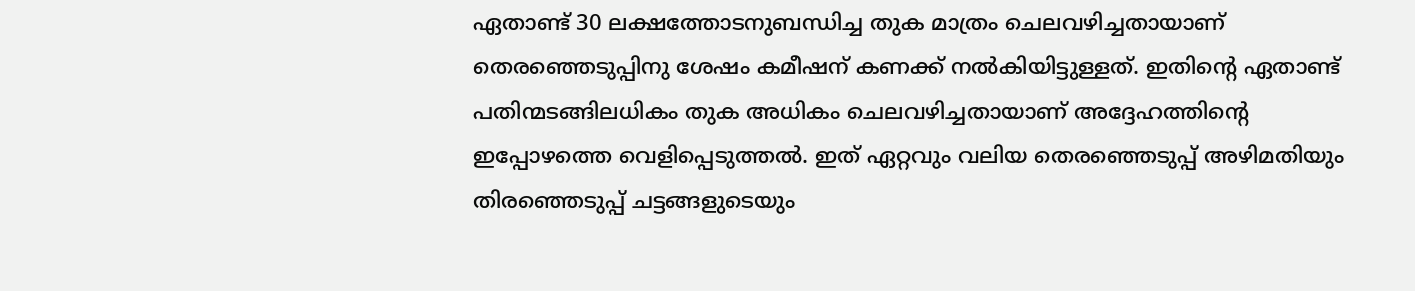ഏതാണ്ട് 30 ലക്ഷത്തോടനുബന്ധിച്ച തുക മാത്രം ചെലവഴിച്ചതായാണ് തെരഞ്ഞെടുപ്പിനു ശേഷം കമീഷന് കണക്ക് നല്‍കിയിട്ടുള്ളത്. ഇതിന്റെ ഏതാണ്ട് പതിന്മടങ്ങിലധികം തുക അധികം ചെലവഴിച്ചതായാണ് അദ്ദേഹത്തിന്റെ ഇപ്പോഴത്തെ വെളിപ്പെടുത്തല്‍. ഇത് ഏറ്റവും വലിയ തെരഞ്ഞെടുപ്പ് അഴിമതിയും തിരഞ്ഞെടുപ്പ് ചട്ടങ്ങളുടെയും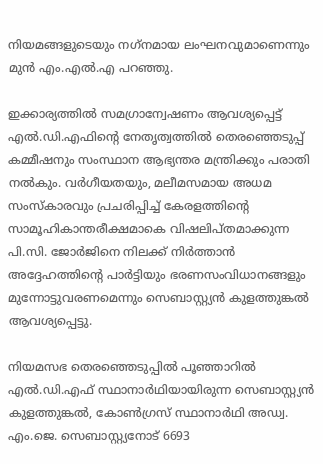നിയമങ്ങളുടെയും നഗ്‌നമായ ലംഘനവുമാണെന്നും മുൻ എം.എൽ.എ പറഞ്ഞു.

ഇക്കാര്യത്തില്‍ സമഗ്രാന്വേഷണം ആവശ്യപ്പെട്ട് എല്‍.ഡി.എഫിന്റെ നേതൃത്വത്തില്‍ തെരഞ്ഞെടുപ്പ് കമ്മീഷനും സംസ്ഥാന ആഭ്യന്തര മന്ത്രിക്കും പരാതി നല്‍കും. വര്‍ഗീയതയും, മലീമസമായ അധമ സംസ്‌കാരവും പ്രചരിപ്പിച്ച് കേരളത്തിന്റെ സാമൂഹികാന്തരീക്ഷമാകെ വിഷലിപ്തമാക്കുന്ന പി.സി. ജോര്‍ജിനെ നിലക്ക് നിര്‍ത്താന്‍ അദ്ദേഹത്തിന്റെ പാര്‍ട്ടിയും ഭരണസംവിധാനങ്ങളും മുന്നോട്ടുവരണമെന്നും സെബാസ്റ്റ്യന്‍ കുളത്തുങ്കല്‍ ആവശ്യപ്പെട്ടു.

നിയമസഭ തെരഞ്ഞെടുപ്പിൽ പൂഞ്ഞാറിൽ എൽ.ഡി.എഫ് സ്ഥാനാർഥിയായിരുന്ന സെബാസ്റ്റ്യന്‍ കുളത്തുങ്കല്‍, കോൺഗ്രസ് സ്ഥാനാർഥി അഡ്വ. എം.ജെ. സെബാസ്റ്റ്യനോട് 6693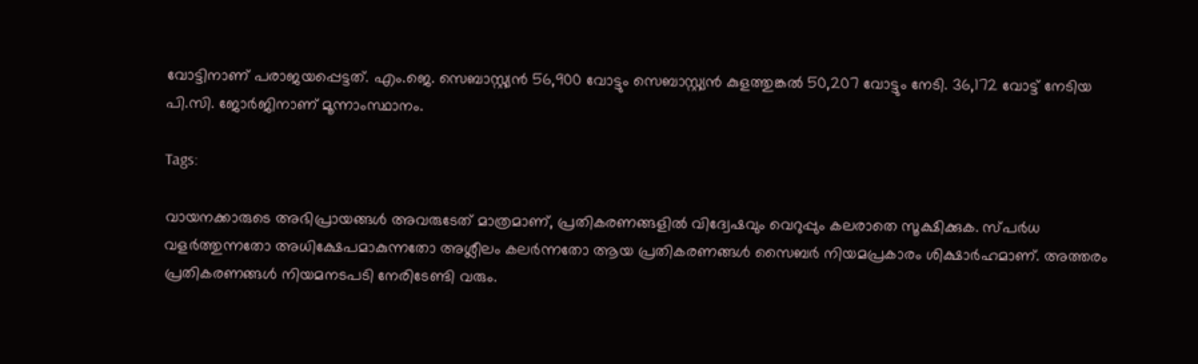വോട്ടിനാണ് പരാജയപ്പെട്ടത്. എം.ജെ. സെബാസ്റ്റ്യൻ 56,900 വോട്ടും സെബാസ്റ്റ്യന്‍ കുളത്തുങ്കല്‍ 50,207 വോട്ടും നേടി. 36,172 വോട്ട് നേടിയ പി.സി. ജോർജിനാണ് മൂന്നാംസ്ഥാനം.

Tags:

വായനക്കാരുടെ അഭിപ്രായങ്ങള്‍ അവരുടേത് മാത്രമാണ്, പ്രതികരണങ്ങളിൽ വിദ്വേഷവും വെറുപ്പും കലരാതെ സൂക്ഷിക്കുക. സ്പർധ വളർത്തുന്നതോ അധിക്ഷേപമാകുന്നതോ അശ്ലീലം കലർന്നതോ ആയ പ്രതികരണങ്ങൾ സൈബർ നിയമപ്രകാരം ശിക്ഷാർഹമാണ്. അത്തരം പ്രതികരണങ്ങൾ നിയമനടപടി നേരിടേണ്ടി വരും.